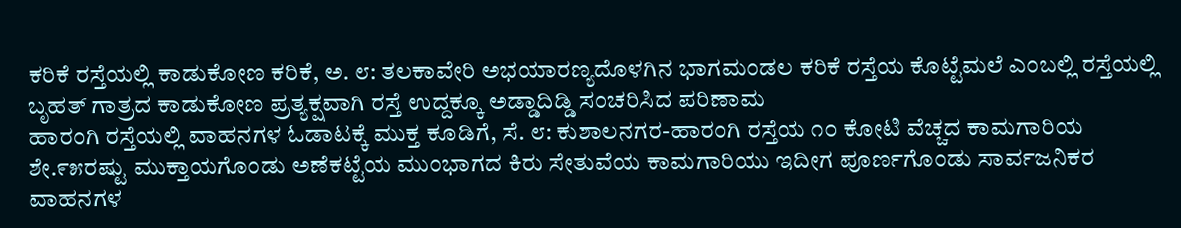ಕರಿಕೆ ರಸ್ತೆಯಲ್ಲಿ ಕಾಡುಕೋಣ ಕರಿಕೆ, ಅ. ೮: ತಲಕಾವೇರಿ ಅಭಯಾರಣ್ಯದೊಳಗಿನ ಭಾಗಮಂಡಲ ಕರಿಕೆ ರಸ್ತೆಯ ಕೊಟ್ಟೆಮಲೆ ಎಂಬಲ್ಲಿ ರಸ್ತೆಯಲ್ಲಿ ಬೃಹತ್ ಗಾತ್ರದ ಕಾಡುಕೋಣ ಪ್ರತ್ಯಕ್ಷವಾಗಿ ರಸ್ತೆ ಉದ್ದಕ್ಕೂ ಅಡ್ಡಾದಿಡ್ಡಿ ಸಂಚರಿಸಿದ ಪರಿಣಾಮ
ಹಾರಂಗಿ ರಸ್ತೆಯಲ್ಲಿ ವಾಹನಗಳ ಓಡಾಟಕ್ಕೆ ಮುಕ್ತ ಕೂಡಿಗೆ, ಸೆ. ೮: ಕುಶಾಲನಗರ-ಹಾರಂಗಿ ರಸ್ತೆಯ ೧೦ ಕೋಟಿ ವೆಚ್ಚದ ಕಾಮಗಾರಿಯ ಶೇ.೯೫ರಷ್ಟು ಮುಕ್ತಾಯಗೊಂಡು ಅಣೆಕಟ್ಟೆಯ ಮುಂಭಾಗದ ಕಿರು ಸೇತುವೆಯ ಕಾಮಗಾರಿಯು ಇದೀಗ ಪೂರ್ಣಗೊಂಡು ಸಾರ್ವಜನಿಕರ ವಾಹನಗಳ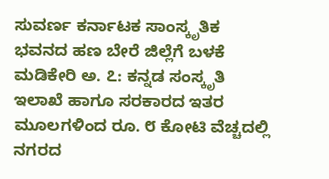ಸುವರ್ಣ ಕರ್ನಾಟಕ ಸಾಂಸ್ಕೃತಿಕ ಭವನದ ಹಣ ಬೇರೆ ಜಿಲ್ಲೆಗೆ ಬಳಕೆ ಮಡಿಕೇರಿ ಅ. ೭: ಕನ್ನಡ ಸಂಸ್ಕೃತಿ ಇಲಾಖೆ ಹಾಗೂ ಸರಕಾರದ ಇತರ ಮೂಲಗಳಿಂದ ರೂ. ೮ ಕೋಟಿ ವೆಚ್ಚದಲ್ಲಿ ನಗರದ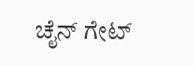ಚೈನ್ ಗೇಟ್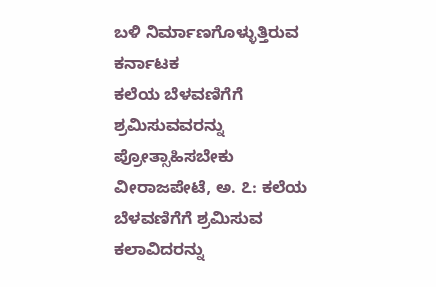ಬಳಿ ನಿರ್ಮಾಣಗೊಳ್ಳುತ್ತಿರುವ ಕರ್ನಾಟಕ
ಕಲೆಯ ಬೆಳವಣಿಗೆಗೆ ಶ್ರಮಿಸುವವರನ್ನು ಪ್ರೋತ್ಸಾಹಿಸಬೇಕು ವೀರಾಜಪೇಟೆ, ಅ. ೭: ಕಲೆಯ ಬೆಳವಣಿಗೆಗೆ ಶ್ರಮಿಸುವ ಕಲಾವಿದರನ್ನು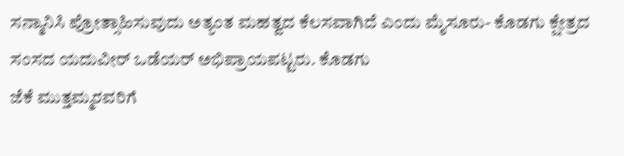ಸನ್ಮಾನಿಸಿ ಪ್ರೋತ್ಸಾಹಿಸುವುದು ಅತ್ಯಂತ ಮಹತ್ವದ ಕೆಲಸವಾಗಿದೆ ಎಂದು ಮೈಸೂರು- ಕೊಡಗು ಕ್ಷೇತ್ರದ ಸಂಸದ ಯದುವೀರ್ ಒಡೆಯರ್ ಅಭಿಪ್ರಾಯಪಟ್ಟರು. ಕೊಡಗು
ಜೆಕೆ ಮುತ್ತಮ್ಮರವರಿಗೆ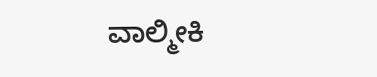ವಾಲ್ಮೀಕಿ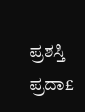ಪ್ರಶಸ್ತಿ ಪ್ರದಾ£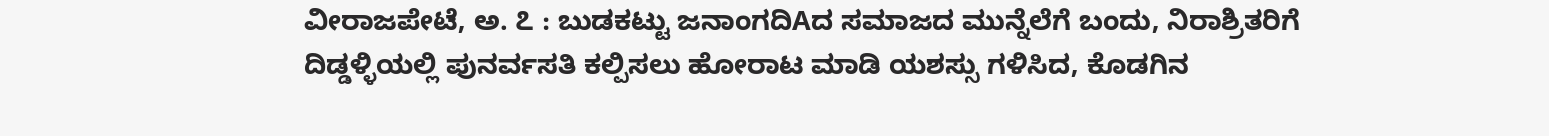ವೀರಾಜಪೇಟೆ, ಅ. ೭ : ಬುಡಕಟ್ಟು ಜನಾಂಗದಿAದ ಸಮಾಜದ ಮುನ್ನೆಲೆಗೆ ಬಂದು, ನಿರಾಶ್ರಿತರಿಗೆ ದಿಡ್ಡಳ್ಳಿಯಲ್ಲಿ ಪುನರ್ವಸತಿ ಕಲ್ಪಿಸಲು ಹೋರಾಟ ಮಾಡಿ ಯಶಸ್ಸು ಗಳಿಸಿದ, ಕೊಡಗಿನ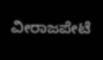ವೀರಾಜಪೇಟೆ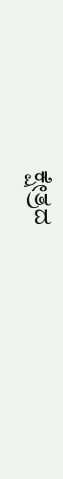ಕ್ಷೇತ್ರದ